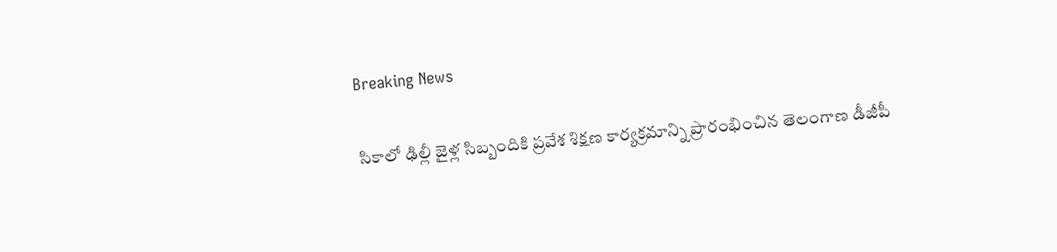Breaking News

సికాలో ఢిల్లీ జైళ్ల సిబ్బందికి ప్రవేశ శిక్షణ కార్యక్రమాన్ని ప్రారంభించిన తెలంగాణ డీజీపీ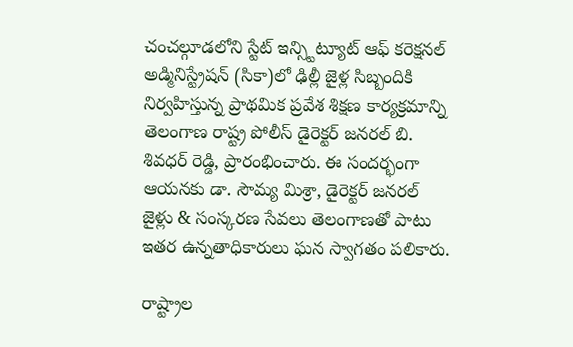చంచల్గూడలోని స్టేట్ ఇన్స్టిట్యూట్ ఆఫ్ కరెక్షనల్ అడ్మినిస్ట్రేషన్ (సికా)లో ఢిల్లీ జైళ్ల సిబ్బందికి నిర్వహిస్తున్న ప్రాథమిక ప్రవేశ శిక్షణ కార్యక్రమాన్ని తెలంగాణ రాష్ట్ర పోలీస్ డైరెక్టర్ జనరల్ బి. శివధర్ రెడ్డి, ప్రారంభించారు. ఈ సందర్భంగా ఆయనకు డా. సౌమ్య మిశ్రా, డైరెక్టర్ జనరల్ జైళ్లు & సంస్కరణ సేవలు తెలంగాణతో పాటు ఇతర ఉన్నతాధికారులు ఘన స్వాగతం పలికారు.

రాష్ట్రాల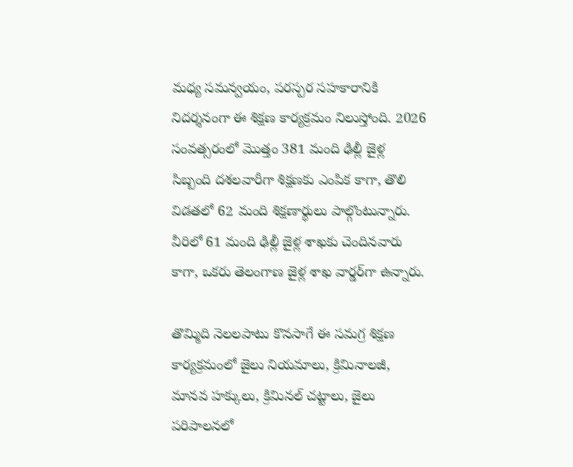మధ్య సమన్వయం, పరస్పర సహకారానికి నిదర్శనంగా ఈ శిక్షణ కార్యక్రమం నిలుస్తోంది. 2026 సంవత్సరంలో మొత్తం 381 మంది ఢిల్లీ జైళ్ల సిబ్బంది దశలవారీగా శిక్షణకు ఎంపిక కాగా, తొలి విడతలో 62 మంది శిక్షణార్థులు పాల్గొంటున్నారు. వీరిలో 61 మంది ఢిల్లీ జైళ్ల శాఖకు చెందినవారు కాగా, ఒకరు తెలంగాణ జైళ్ల శాఖ వార్డర్‌గా ఉన్నారు.

తొమ్మిది నెలలపాటు కొనసాగే ఈ సమగ్ర శిక్షణ కార్యక్రమంలో జైలు నియమాలు, క్రిమినాలజీ, మానవ హక్కులు, క్రిమినల్ చట్టాలు, జైలు పరిపాలనలో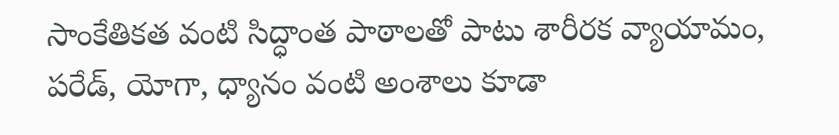సాంకేతికత వంటి సిద్ధాంత పాఠాలతో పాటు శారీరక వ్యాయామం, పరేడ్, యోగా, ధ్యానం వంటి అంశాలు కూడా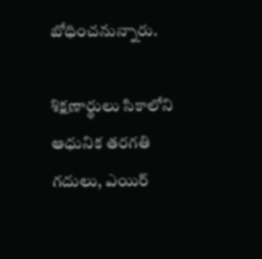బోధించనున్నారు.

శిక్షణార్థులు సికాలోని ఆధునిక తరగతి గదులు, ఎయిర్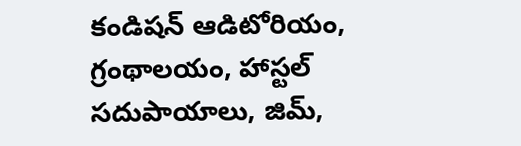కండిషన్ ఆడిటోరియం, గ్రంథాలయం, హాస్టల్ సదుపాయాలు, జిమ్,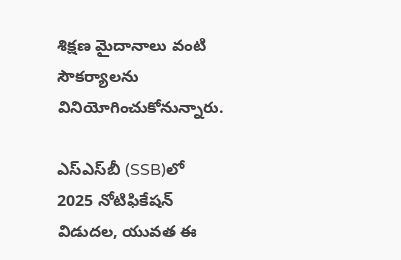శిక్షణ మైదానాలు వంటి సౌకర్యాలను వినియోగించుకోనున్నారు.

ఎస్‌ఎస్‌బీ (SSB)లో 2025 నోటిఫికేషన్ విడుదల, యువత ఈ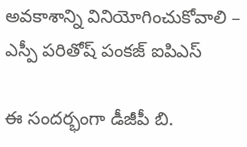అవకాశాన్ని వినియోగించుకోవాలి – ఎస్పీ పరితోష్ పంకజ్ ఐపిఎస్

ఈ సందర్భంగా డీజీపీ బి.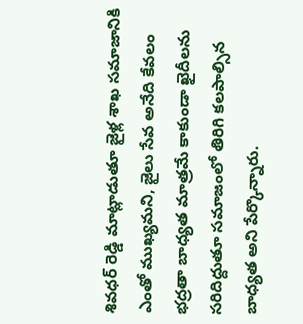శివధర్ రెడ్డి మాట్లాడుతూ జైళ్ల శాఖ సమాజానికి ఎంతో ముఖ్యమని, జైలు సేవ అనేది కేవలం భద్రతా బాధ్యత మాత్రమే కాకుండా ఖైదీలను సరిదిద్దుతూ సమాజంలో తిరిగి కలపాల్సిన బాధ్యత అని పేర్కొన్నారు.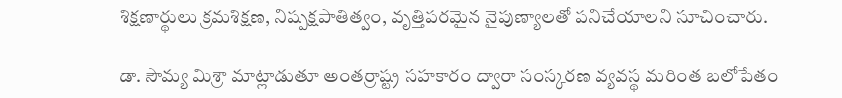శిక్షణార్థులు క్రమశిక్షణ, నిష్పక్షపాతిత్వం, వృత్తిపరమైన నైపుణ్యాలతో పనిచేయాలని సూచించారు.

డా. సౌమ్య మిశ్రా మాట్లాడుతూ అంతర్రాష్ట్ర సహకారం ద్వారా సంస్కరణ వ్యవస్థ మరింత బలోపేతం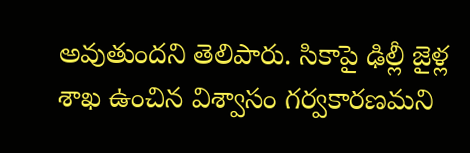అవుతుందని తెలిపారు. సికాపై ఢిల్లీ జైళ్ల శాఖ ఉంచిన విశ్వాసం గర్వకారణమని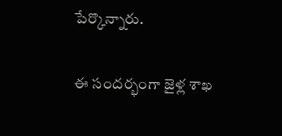పేర్కొన్నారు.

ఈ సందర్భంగా జైళ్ల శాఖ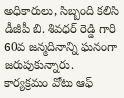అధికారులు, సిబ్బంది కలిసి డీజీపీ బి. శివధర్ రెడ్డి గారి 60వ జన్మదినాన్ని ఘనంగా జరుపుకున్నారు. కార్యక్రమం వోటు ఆఫ్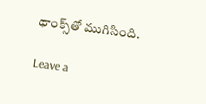థాంక్స్‌తో ముగిసింది.

Leave a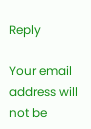Reply

Your email address will not be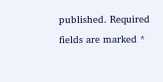published. Required fields are marked *